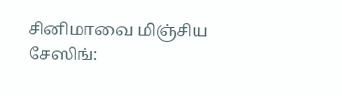சினிமாவை மிஞ்சிய சேஸிங்: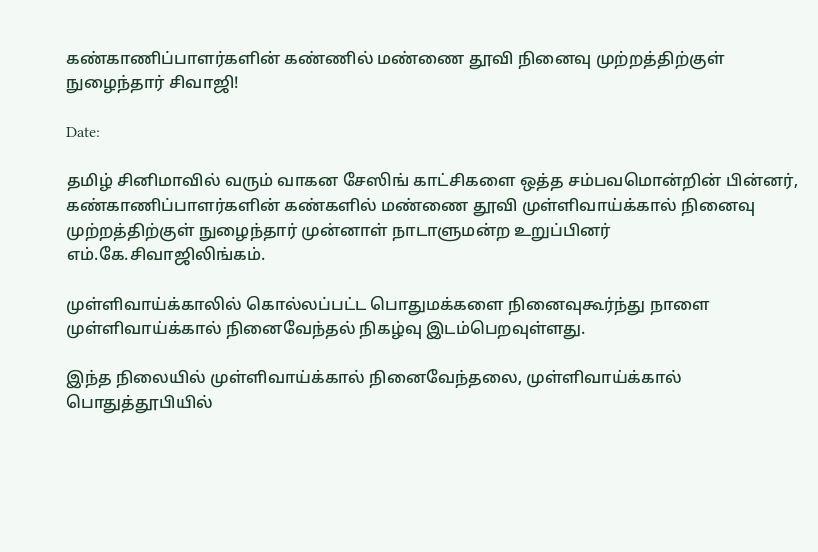கண்காணிப்பாளர்களின் கண்ணில் மண்ணை தூவி நினைவு முற்றத்திற்குள் நுழைந்தார் சிவாஜி!

Date:

தமிழ் சினிமாவில் வரும் வாகன சேஸிங் காட்சிகளை ஒத்த சம்பவமொன்றின் பின்னர், கண்காணிப்பாளர்களின் கண்களில் மண்ணை தூவி முள்ளிவாய்க்கால் நினைவு முற்றத்திற்குள் நுழைந்தார் முன்னாள் நாடாளுமன்ற உறுப்பினர் எம்.கே.சிவாஜிலிங்கம்.

முள்ளிவாய்க்காலில் கொல்லப்பட்ட பொதுமக்களை நினைவுகூர்ந்து நாளை முள்ளிவாய்க்கால் நினைவேந்தல் நிகழ்வு இடம்பெறவுள்ளது.

இந்த நிலையில் முள்ளிவாய்க்கால் நினைவேந்தலை, முள்ளிவாய்க்கால் பொதுத்தூபியில்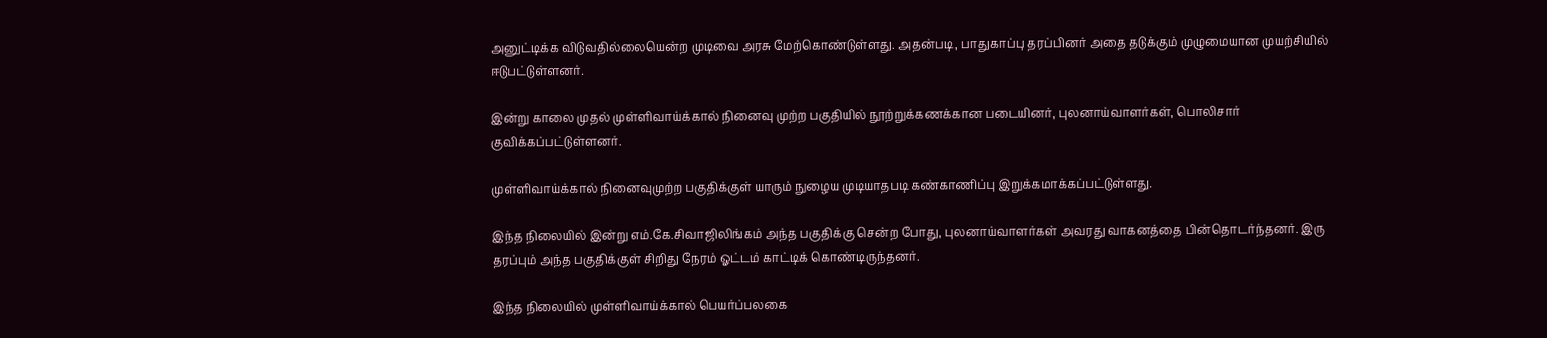அனுட்டிக்க விடுவதில்லையென்ற முடிவை அரசு மேற்கொண்டுள்ளது. அதன்படி, பாதுகாப்பு தரப்பினர் அதை தடுக்கும் முழுமையான முயற்சியில் ஈடுபட்டுள்ளனர்.

இன்று காலை முதல் முள்ளிவாய்க்கால் நினைவு முற்ற பகுதியில் நூற்றுக்கணக்கான படையினர், புலனாய்வாளர்கள், பொலிசார் குவிக்கப்பட்டுள்ளனர்.

முள்ளிவாய்க்கால் நினைவுமுற்ற பகுதிக்குள் யாரும் நுழைய முடியாதபடி கண்காணிப்பு இறுக்கமாக்கப்பட்டுள்ளது.

இந்த நிலையில் இன்று எம்.கே.சிவாஜிலிங்கம் அந்த பகுதிக்கு சென்ற போது, புலனாய்வாளர்கள் அவரது வாகனத்தை பின்தொடர்ந்தனர். இரு தரப்பும் அந்த பகுதிக்குள் சிறிது நேரம் ஓட்டம் காட்டிக் கொண்டிருந்தனர்.

இந்த நிலையில் முள்ளிவாய்க்கால் பெயர்ப்பலகை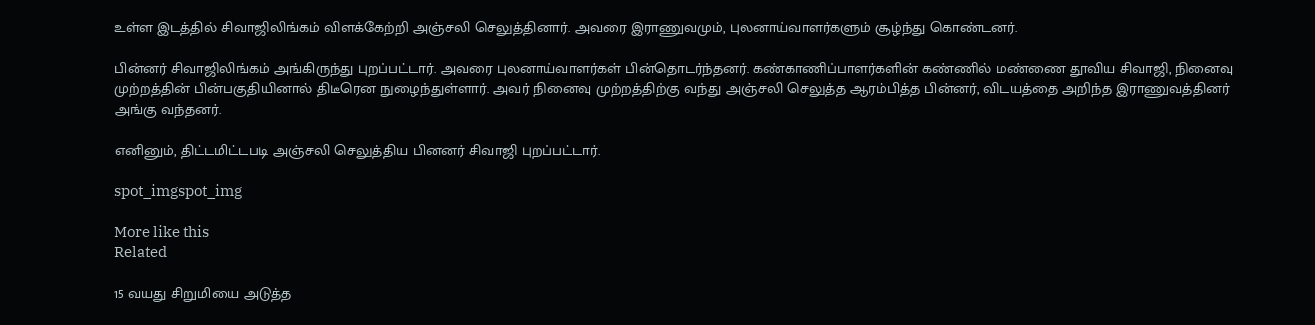உள்ள இடத்தில் சிவாஜிலிங்கம் விளக்கேற்றி அஞ்சலி செலுத்தினார். அவரை இராணுவமும், புலனாய்வாளர்களும் சூழ்ந்து கொண்டனர்.

பின்னர் சிவாஜிலிங்கம் அங்கிருந்து புறப்பட்டார். அவரை புலனாய்வாளர்கள் பின்தொடர்ந்தனர். கண்காணிப்பாளர்களின் கண்ணில் மண்ணை தூவிய சிவாஜி, நினைவு முற்றத்தின் பின்பகுதியினால் திடீரென நுழைந்துள்ளார். அவர் நினைவு முற்றத்திற்கு வந்து அஞ்சலி செலுத்த ஆரம்பித்த பின்னர், விடயத்தை அறிந்த இராணுவத்தினர் அங்கு வந்தனர்.

எனினும், திட்டமிட்டபடி அஞ்சலி செலுத்திய பினனர் சிவாஜி புறப்பட்டார்.

spot_imgspot_img

More like this
Related

15 வயது சிறுமியை அடுத்த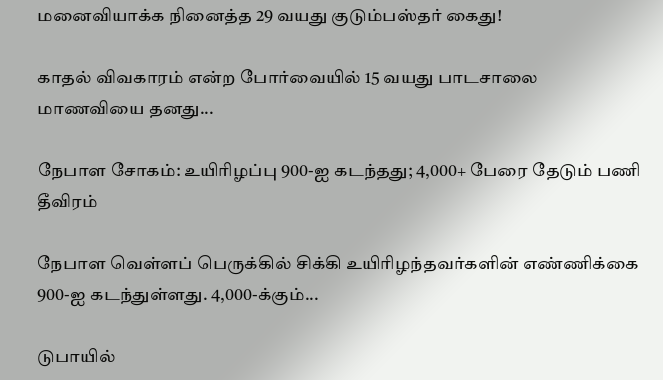மனைவியாக்க நினைத்த 29 வயது குடும்பஸ்தர் கைது!

காதல் விவகாரம் என்ற போர்வையில் 15 வயது பாடசாலை மாணவியை தனது...

நேபாள சோகம்: உயிரிழப்பு 900-ஐ கடந்தது; 4,000+ பேரை தேடும் பணி தீவிரம்

நேபாள வெள்ளப் பெருக்கில் சிக்கி உயிரிழந்தவர்களின் எண்ணிக்கை 900-ஐ கடந்துள்ளது. 4,000-க்கும்...

டுபாயில்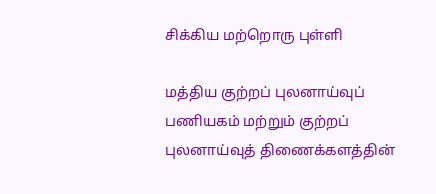சிக்கிய மற்றொரு புள்ளி

மத்திய குற்றப் புலனாய்வுப் பணியகம் மற்றும் குற்றப் புலனாய்வுத் திணைக்களத்தின்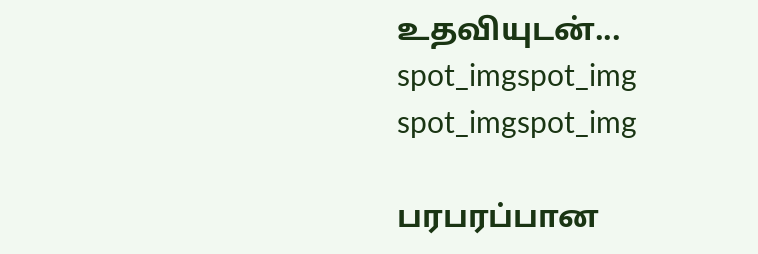உதவியுடன்...
spot_imgspot_img
spot_imgspot_img

பரபரப்பான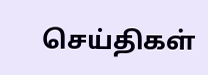செய்திகள்